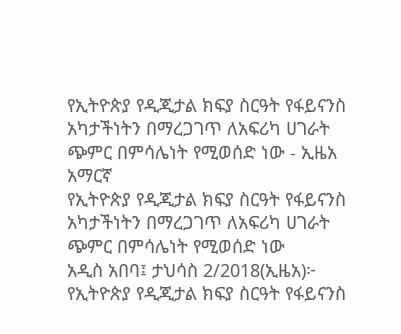የኢትዮጵያ የዲጂታል ክፍያ ስርዓት የፋይናንስ አካታችነትን በማረጋገጥ ለአፍሪካ ሀገራት ጭምር በምሳሌነት የሚወሰድ ነው - ኢዜአ አማርኛ
የኢትዮጵያ የዲጂታል ክፍያ ስርዓት የፋይናንስ አካታችነትን በማረጋገጥ ለአፍሪካ ሀገራት ጭምር በምሳሌነት የሚወሰድ ነው
አዲስ አበባ፤ ታህሳስ 2/2018(ኢዜአ)፦ የኢትዮጵያ የዲጂታል ክፍያ ስርዓት የፋይናንስ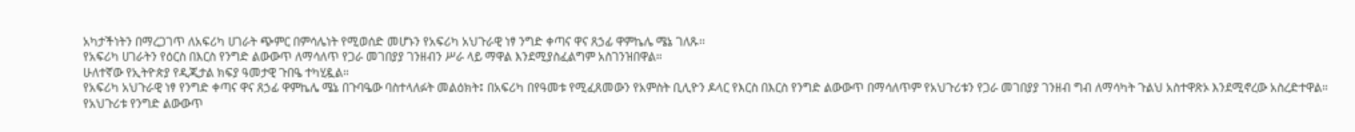አካታችነትን በማረጋገጥ ለአፍሪካ ሀገራት ጭምር በምሳሌነት የሚወሰድ መሆኑን የአፍሪካ አህጉራዊ ነፃ ንግድ ቀጣና ዋና ጸኃፊ ዋምኬሌ ሜኔ ገለጹ፡፡
የአፍሪካ ሀገራትን የዕርስ በእርስ የንግድ ልውውጥ ለማሳለጥ የጋራ መገበያያ ገንዘብን ሥራ ላይ ማዋል እንደሚያስፈልግም አስገንዝበዋል።
ሁለተኛው የኢትዮጵያ የዲጂታል ክፍያ ዓመታዊ ጉበዔ ተካሂዷል።
የአፍሪካ አህጉራዊ ነፃ የንግድ ቀጣና ዋና ጸኃፊ ዋምኬሌ ሜኔ በጉባዔው ባስተላለፉት መልዕክት፤ በአፍሪካ በየዓመቱ የሚፈጸመውን የአምስት ቢሊዮን ዶላር የእርስ በእርስ የንግድ ልውውጥ በማሳለጥም የአህጉሪቱን የጋራ መገበያያ ገንዘብ ግብ ለማሳካት ጉልህ አስተዋጽኦ እንደሚኖረው አስረድተዋል።
የአህጉሪቱ የንግድ ልውውጥ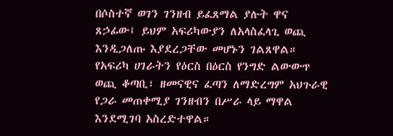በሶስተኛ ወገን ገንዘብ ይፈጸማል ያሉት ዋና ጸኃፊው፤ ይህም አፍሪካውያን ለአላስፈላጊ ወጪ እንዲጋለጡ እያደረጋቸው መሆኑን ገልጸዋል።
የአፍሪካ ሀገራትን የዕርስ በዕርስ የንግድ ልውውጥ ወጪ ቆጣቢ፣ ዘመናዊና ፈጣን ለማድረግም አህጉራዊ የጋራ መጠቀሚያ ገንዘብን በሥራ ላይ ማዋል እንደሚገባ አስረድተዋል።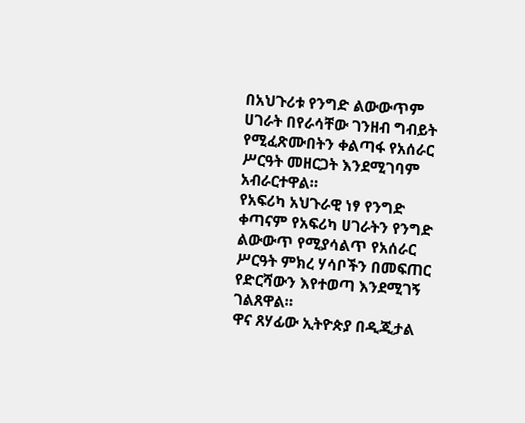በአህጉሪቱ የንግድ ልውውጥም ሀገራት በየራሳቸው ገንዘብ ግብይት የሚፈጽሙበትን ቀልጣፋ የአሰራር ሥርዓት መዘርጋት እንደሚገባም አብራርተዋል።
የአፍሪካ አህጉራዊ ነፃ የንግድ ቀጣናም የአፍሪካ ሀገራትን የንግድ ልውውጥ የሚያሳልጥ የአሰራር ሥርዓት ምክረ ሃሳቦችን በመፍጠር የድርሻውን እየተወጣ እንደሚገኝ ገልጸዋል።
ዋና ጸሃፊው ኢትዮጵያ በዲጂታል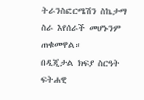ትራንስፎርሜሽን ስኬታማ ስራ እየሰራች መሆኑንም ጠቁመዋል።
በዲጂታል ክፍያ ስርዓት ፍትሐዊ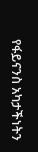የፋይናንስ አካታችነትን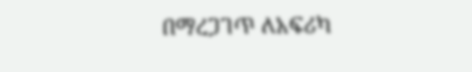በማረጋገጥ ለአፍሪካ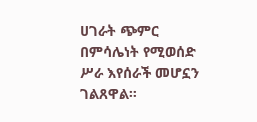ሀገራት ጭምር በምሳሌነት የሚወሰድ ሥራ እየሰራች መሆኗን ገልጸዋል።